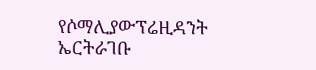የሶማሊያውፕሬዚዳንት ኤርትራገቡ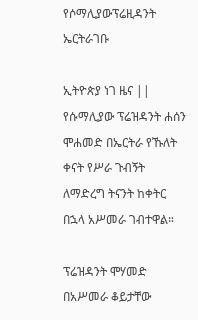የሶማሊያውፕሬዚዳንት ኤርትራገቡ

ኢትዮጵያ ነገ ዜና || የሱማሊያው ፕሬዝዳንት ሐሰን ሞሐመድ በኤርትራ የኹለት ቀናት የሥራ ጉብኝት ለማድረግ ትናንት ከቀትር በኋላ አሥመራ ገብተዋል።

ፕሬዝዳንት ሞሃመድ በአሥመራ ቆይታቸው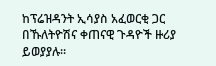ከፕሬዝዳንት ኢሳያስ አፈወርቂ ጋር በኹለትዮሽና ቀጠናዊ ጉዳዮች ዙሪያ ይወያያሉ።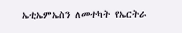ኤቲኤምኤስን ለመተካት የኤርትራ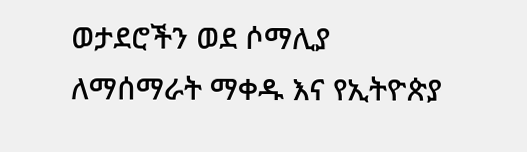ወታደሮችን ወደ ሶማሊያ ለማሰማራት ማቀዱ እና የኢትዮጵያ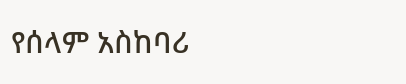የሰላም አስከባሪ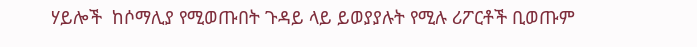ሃይሎች  ከሶማሊያ የሚወጡበት ጉዳይ ላይ ይወያያሉት የሚሉ ሪፖርቶች ቢወጡም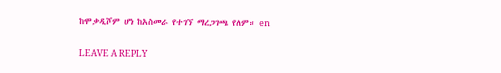ከሞቃዲሾም ሆነ ከአስመራ የተገኘ ማረጋገጫ የለም። en

LEAVE A REPLY